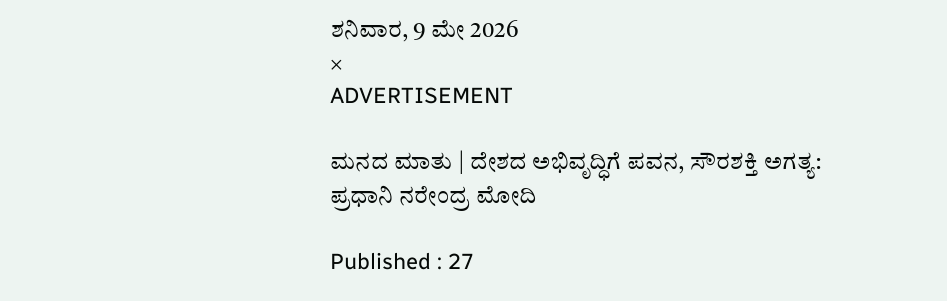ಶನಿವಾರ, 9 ಮೇ 2026
×
ADVERTISEMENT

ಮನದ ಮಾತು | ದೇಶದ ಅಭಿವೃದ್ಧಿಗೆ ಪವನ, ಸೌರಶಕ್ತಿ ಅಗತ್ಯ: ಪ್ರಧಾನಿ ನರೇಂದ್ರ ಮೋದಿ

Published : 27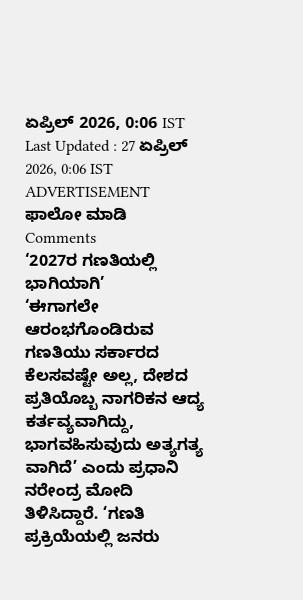ಏಪ್ರಿಲ್ 2026, 0:06 IST
Last Updated : 27 ಏಪ್ರಿಲ್ 2026, 0:06 IST
ADVERTISEMENT
ಫಾಲೋ ಮಾಡಿ
Comments
‘2027ರ ಗಣತಿಯಲ್ಲಿ ಭಾಗಿಯಾಗಿ’
‘ಈಗಾಗಲೇ ಆರಂಭಗೊಂಡಿರುವ ಗಣತಿಯು ಸರ್ಕಾರದ ಕೆಲಸವಷ್ಟೇ ಅಲ್ಲ, ದೇಶದ ಪ್ರತಿಯೊಬ್ಬ ನಾಗರಿಕನ ಆದ್ಯ ಕರ್ತವ್ಯವಾಗಿದ್ದು, ಭಾಗವಹಿಸುವುದು ಅತ್ಯಗತ್ಯ ವಾಗಿದೆ’ ಎಂದು ಪ್ರಧಾನಿ ನರೇಂದ್ರ ಮೋದಿ ತಿಳಿಸಿದ್ದಾರೆ. ‘ಗಣತಿ ಪ್ರಕ್ರಿಯೆಯಲ್ಲಿ ಜನರು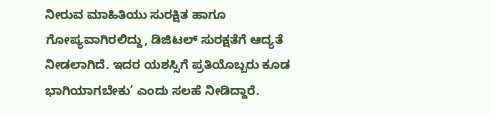ನೀರುವ ಮಾಹಿತಿಯು ಸುರಕ್ಷಿತ ಹಾಗೂ ಗೋಪ್ಯವಾಗಿರಲಿದ್ದು, ಡಿಜಿಟಲ್‌ ಸುರಕ್ಷತೆಗೆ ಆದ್ಯತೆ ನೀಡಲಾಗಿದೆ. ಇದರ ಯಶಸ್ಸಿಗೆ ಪ್ರತಿಯೊಬ್ಬರು ಕೂಡ ಭಾಗಿಯಾಗಬೇಕು’ ಎಂದು ಸಲಹೆ ನೀಡಿದ್ದಾರೆ.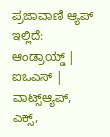ಪ್ರಜಾವಾಣಿ ಆ್ಯಪ್ ಇಲ್ಲಿದೆ: ಆಂಡ್ರಾಯ್ಡ್ | ಐಒಎಸ್ | ವಾಟ್ಸ್ಆ್ಯಪ್, ಎಕ್ಸ್,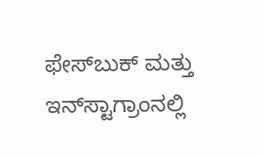ಫೇಸ್‌ಬುಕ್ ಮತ್ತು ಇನ್‌ಸ್ಟಾಗ್ರಾಂನಲ್ಲಿ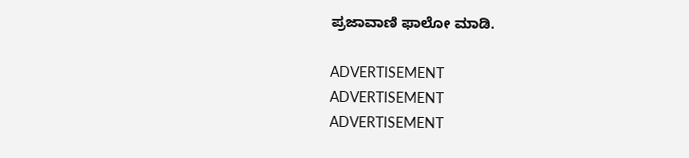ಪ್ರಜಾವಾಣಿ ಫಾಲೋ ಮಾಡಿ.

ADVERTISEMENT
ADVERTISEMENT
ADVERTISEMENT